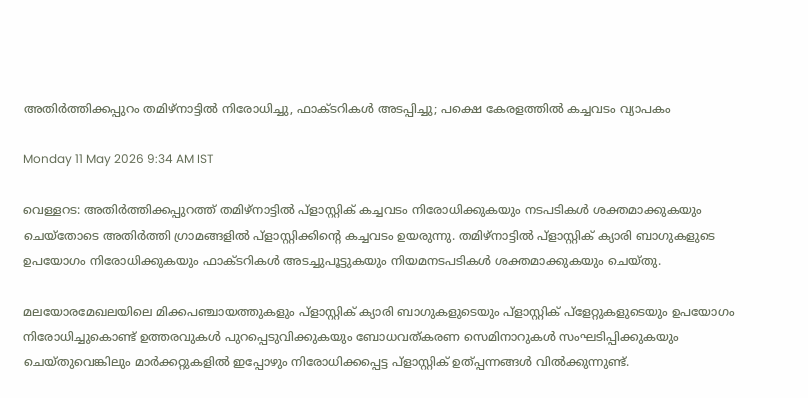അതിർത്തിക്കപ്പുറം തമിഴ്‌നാട്ടിൽ നിരോധിച്ചു, ഫാക്‌ടറികൾ അടപ്പിച്ചു; പക്ഷെ കേരളത്തിൽ കച്ചവടം വ്യാപകം

Monday 11 May 2026 9:34 AM IST

വെള്ളറട: അതിർത്തിക്കപ്പുറത്ത് തമിഴ്നാട്ടിൽ പ്ളാസ്റ്റിക് കച്ചവടം നിരോധിക്കുകയും നടപടികൾ ശക്തമാക്കുകയും ചെയ്‌തോടെ അതിർത്തി ഗ്രാമങ്ങളിൽ പ്ളാസ്റ്റിക്കിന്റെ കച്ചവടം ഉയരുന്നു. തമിഴ്നാട്ടിൽ പ്ളാസ്റ്റിക് ക്യാരി ബാഗുകളുടെ ഉപയോഗം നിരോധിക്കുകയും ഫാക്ടറികൾ അടച്ചുപൂട്ടുകയും നിയമനടപടികൾ ശക്തമാക്കുകയും ചെയ്തു.

മലയോരമേഖലയിലെ മിക്കപഞ്ചായത്തുകളും പ്ളാസ്റ്റിക് ക്യാരി ബാഗുകളുടെയും പ്ളാസ്റ്റിക് പ്‌ളേറ്റുകളുടെയും ഉപയോഗം നിരോധിച്ചുകൊണ്ട് ഉത്തരവുകൾ പുറപ്പെടുവിക്കുകയും ബോധവത്കരണ സെമിനാറുകൾ സംഘടിപ്പിക്കുകയും ചെയ്തുവെങ്കിലും മാർക്കറ്റുകളിൽ ഇപ്പോഴും നിരോധിക്കപ്പെട്ട പ്ളാസ്റ്റിക് ഉത്പ്പന്നങ്ങൾ വിൽക്കുന്നുണ്ട്.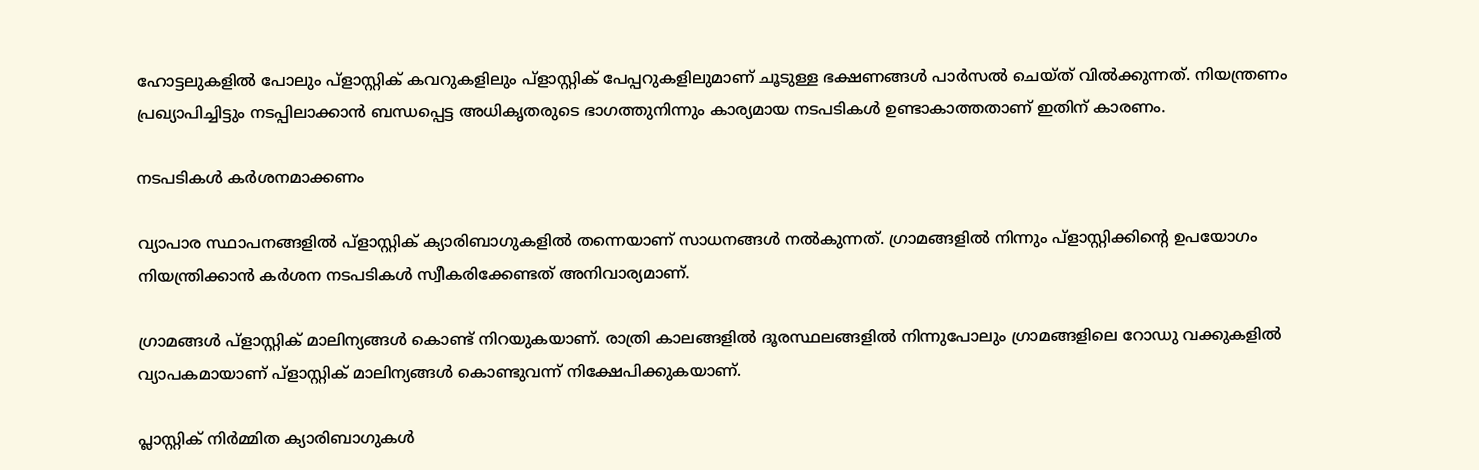ഹോട്ടലുകളിൽ പോലും പ്ളാസ്റ്റിക് കവറുകളിലും പ്ളാസ്റ്റിക് പേപ്പറുകളിലുമാണ് ചൂടുള്ള ഭക്ഷണങ്ങൾ പാർസൽ ചെയ്ത് വിൽക്കുന്നത്. നിയന്ത്രണം പ്രഖ്യാപിച്ചിട്ടും നടപ്പിലാക്കാൻ ബന്ധപ്പെട്ട അധികൃതരുടെ ഭാഗത്തുനിന്നും കാര്യമായ നടപടികൾ ഉണ്ടാകാത്തതാണ് ഇതിന് കാരണം.

നടപടികൾ കർശനമാക്കണം

വ്യാപാര സ്ഥാപനങ്ങളിൽ പ്ളാസ്റ്റിക് ക്യാരിബാഗുകളിൽ തന്നെയാണ് സാധനങ്ങൾ നൽകുന്നത്. ഗ്രാമങ്ങളിൽ നിന്നും പ്ളാസ്റ്റിക്കിന്റെ ഉപയോഗം നിയന്ത്രിക്കാൻ കർശന നടപടികൾ സ്വീകരിക്കേണ്ടത് അനിവാര്യമാണ്.

ഗ്രാമങ്ങൾ പ്ളാസ്റ്റിക് മാലിന്യങ്ങൾ കൊണ്ട് നിറയുകയാണ്. രാത്രി കാലങ്ങളിൽ ദൂരസ്ഥലങ്ങളിൽ നിന്നുപോലും ഗ്രാമങ്ങളിലെ റോഡു വക്കുകളിൽ വ്യാപകമായാണ് പ്ളാസ്റ്റിക് മാലിന്യങ്ങൾ കൊണ്ടുവന്ന് നിക്ഷേപിക്കുകയാണ്.

പ്ലാസ്റ്റിക് നിർമ്മിത ക്യാരിബാഗുകൾ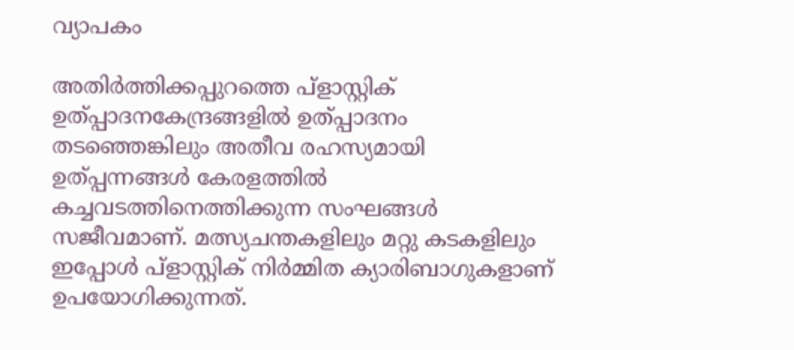വ്യാപകം

അതിർത്തിക്കപ്പുറത്തെ പ്ളാസ്റ്റിക് ഉത്പ്പാദനകേന്ദ്രങ്ങളിൽ ഉത്പ്പാദനം തടഞ്ഞെങ്കിലും അതീവ രഹസ്യമായി ഉത്പ്പന്നങ്ങൾ കേരളത്തിൽ കച്ചവടത്തിനെത്തിക്കുന്ന സംഘങ്ങൾ സജീവമാണ്. മത്സ്യചന്തകളിലും മറ്റു കടകളിലും ഇപ്പോൾ പ്ളാസ്റ്റിക് നിർമ്മിത ക്യാരിബാഗുകളാണ് ഉപയോഗിക്കുന്നത്.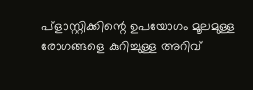പ്ളാസ്റ്റിക്കിന്റെ ഉപയോഗം മൂലമുള്ള രോഗങ്ങളെ കുറിച്ചുള്ള അറിവ്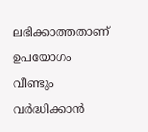ലഭിക്കാത്തതാണ് ഉപയോഗം വീണ്ടും വർദ്ധിക്കാൻ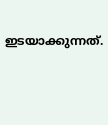ഇടയാക്കുന്നത്.